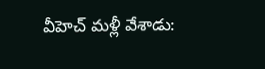వీహెచ్ మళ్లీ వేశాడు: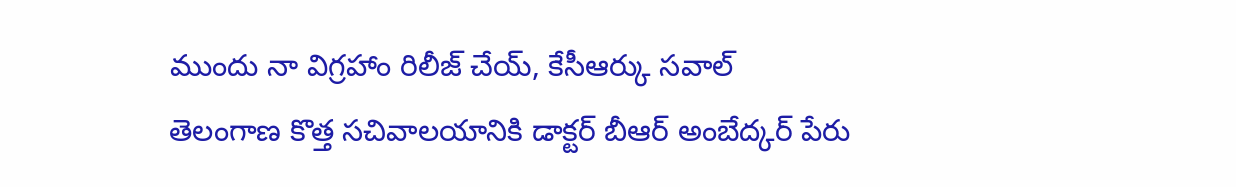ముందు నా విగ్రహాం రిలీజ్ చేయ్, కేసీఆర్కు సవాల్
తెలంగాణ కొత్త సచివాలయానికి డాక్టర్ బీఆర్ అంబేద్కర్ పేరు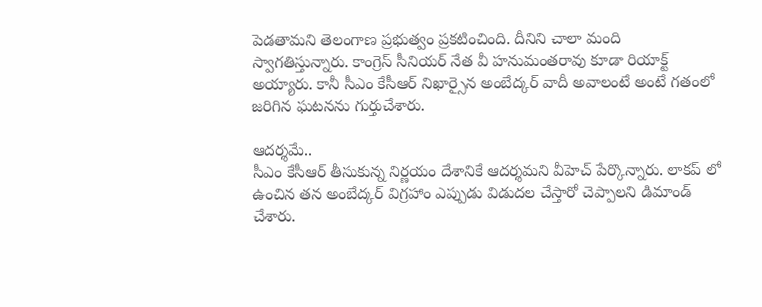పెడతామని తెలంగాణ ప్రభుత్వం ప్రకటించింది. దీనిని చాలా మంది స్వాగతిస్తున్నారు. కాంగ్రెస్ సీనియర్ నేత వీ హనుమంతరావు కూడా రియాక్ట్ అయ్యారు. కానీ సీఎం కేసీఆర్ నిఖార్సైన అంబేద్కర్ వాదీ అవాలంటే అంటే గతంలో జరిగిన ఘటనను గుర్తుచేశారు.

ఆదర్శమే..
సీఎం కేసీఆర్ తీసుకున్న నిర్ణయం దేశానికే ఆదర్శమని వీహెచ్ పేర్కొన్నారు. లాకప్ లో ఉంచిన తన అంబేద్కర్ విగ్రహాం ఎప్పుడు విడుదల చేస్తారో చెప్పాలని డిమాండ్ చేశారు.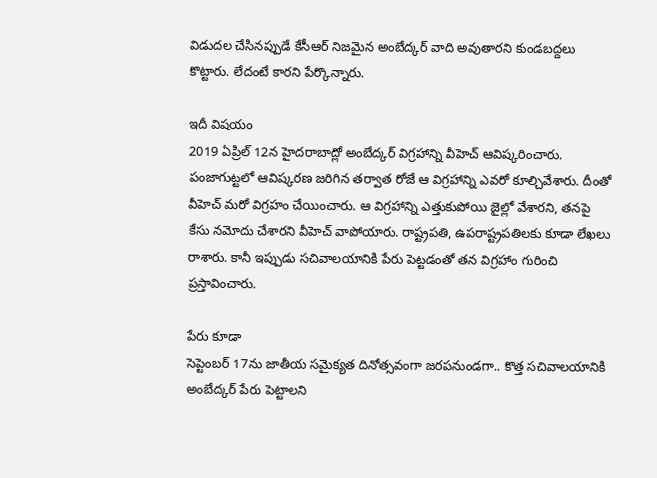విడుదల చేసినప్పుడే కేసీఆర్ నిజమైన అంబేద్కర్ వాది అవుతారని కుండబద్దలు కొట్టారు. లేదంటే కారని పేర్కొన్నారు.

ఇదీ విషయం
2019 ఏప్రిల్ 12న హైదరాబాద్లో అంబేద్కర్ విగ్రహాన్ని వీహెచ్ ఆవిష్కరించారు. పంజాగుట్టలో ఆవిష్కరణ జరిగిన తర్వాత రోజే ఆ విగ్రహాన్ని ఎవరో కూల్చివేశారు. దీంతో వీహెచ్ మరో విగ్రహం చేయించారు. ఆ విగ్రహాన్ని ఎత్తుకుపోయి జైల్లో వేశారని, తనపై కేసు నమోదు చేశారని వీహెచ్ వాపోయారు. రాష్ట్రపతి, ఉపరాష్ట్రపతిలకు కూడా లేఖలు రాశారు. కానీ ఇప్పుడు సచివాలయానికి పేరు పెట్టడంతో తన విగ్రహాం గురించి ప్రస్తావించారు.

పేరు కూడా
సెప్టెంబర్ 17ను జాతీయ సమైక్యత దినోత్సవంగా జరపనుండగా.. కొత్త సచివాలయానికి అంబేద్కర్ పేరు పెట్టాలని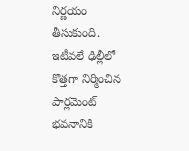నిర్ణయం తీసుకుంది. ఇటీవలే ఢిల్లీలో కొత్తగా నిర్మించిన పార్లమెంట్ భవనానికి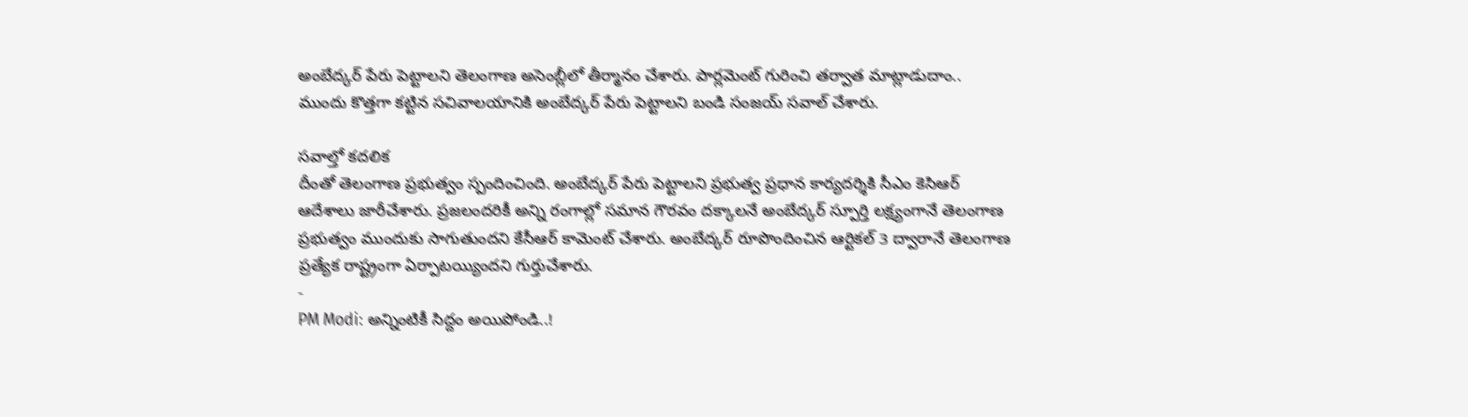అంబేద్కర్ పేరు పెట్టాలని తెలంగాణ అసెంబ్లీలో తీర్మానం చేశారు. పార్లమెంట్ గురించి తర్వాత మాట్లాడుదాం.. ముందు కొత్తగా కట్టిన సచివాలయానికి అంబేద్కర్ పేరు పెట్టాలని బండి సంజయ్ సవాల్ చేశారు.

సవాల్తో కదలిక
దీంతో తెలంగాణ ప్రభుత్వం స్పందించింది. అంబేద్కర్ పేరు పెట్టాలని ప్రభుత్వ ప్రధాన కార్యదర్శికి సీఎం కెసిఆర్ ఆదేశాలు జారీచేశారు. ప్రజలందరికీ అన్ని రంగాల్లో సమాన గౌరవం దక్కాలనే అంబేద్కర్ స్పూర్తి లక్ష్యంగానే తెలంగాణ ప్రభుత్వం ముందుకు సాగుతుందని కేసీఆర్ కామెంట్ చేశారు. అంబేద్కర్ రూపొందించిన ఆర్టికల్ 3 ద్వారానే తెలంగాణ ప్రత్యేక రాష్ట్రంగా ఏర్పాటయ్యిందని గుర్తుచేశారు.
-
PM Modi: అన్నింటికీ సిద్దం అయిపోండి..!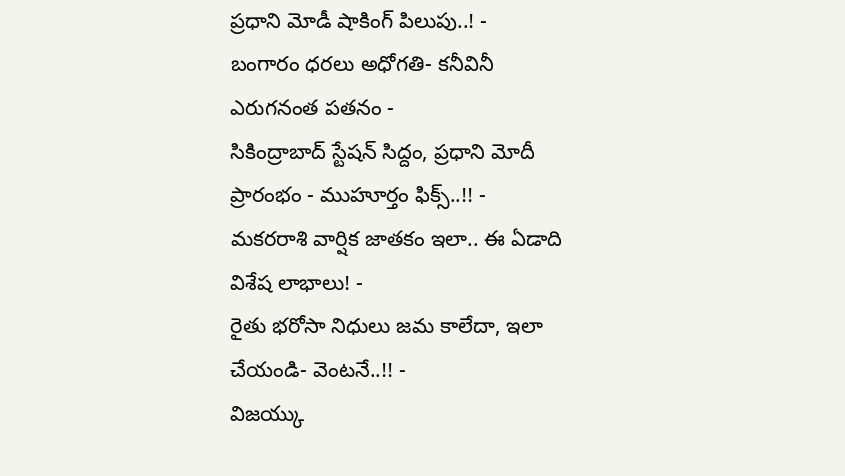ప్రధాని మోడీ షాకింగ్ పిలుపు..! -
బంగారం ధరలు అధోగతి- కనీవినీ ఎరుగనంత పతనం -
సికింద్రాబాద్ స్టేషన్ సిద్దం, ప్రధాని మోదీ ప్రారంభం - ముహూర్తం ఫిక్స్..!! -
మకరరాశి వార్షిక జాతకం ఇలా.. ఈ ఏడాది విశేష లాభాలు! -
రైతు భరోసా నిధులు జమ కాలేదా, ఇలా చేయండి- వెంటనే..!! -
విజయ్కు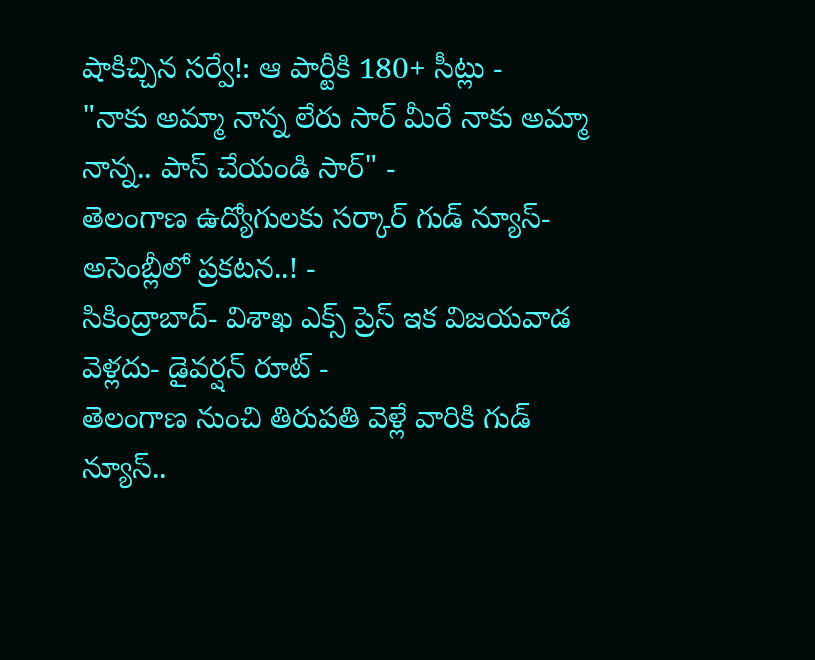షాకిచ్చిన సర్వే!: ఆ పార్టీకి 180+ సీట్లు -
"నాకు అమ్మా నాన్న లేరు సార్ మీరే నాకు అమ్మా నాన్న.. పాస్ చేయండి సార్" -
తెలంగాణ ఉద్యోగులకు సర్కార్ గుడ్ న్యూస్-అసెంబ్లీలో ప్రకటన..! -
సికింద్రాబాద్- విశాఖ ఎక్స్ ప్రెస్ ఇక విజయవాడ వెళ్లదు- డైవర్షన్ రూట్ -
తెలంగాణ నుంచి తిరుపతి వెళ్లే వారికి గుడ్ న్యూస్..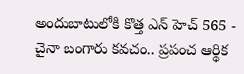అందుబాటులోకి కొత్త ఎన్ హెచ్ 565 -
చైనా బంగారు కవచం.. ప్రపంచ ఆర్థిక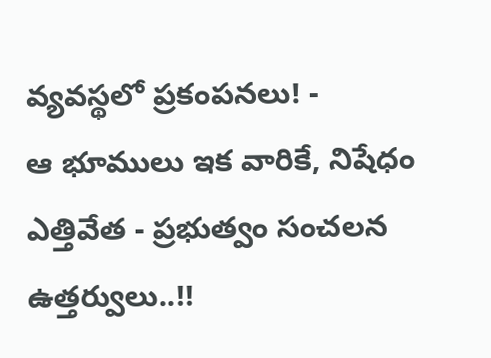వ్యవస్థలో ప్రకంపనలు! -
ఆ భూములు ఇక వారికే, నిషేధం ఎత్తివేత - ప్రభుత్వం సంచలన ఉత్తర్వులు..!!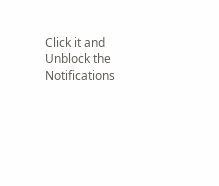Click it and Unblock the Notifications